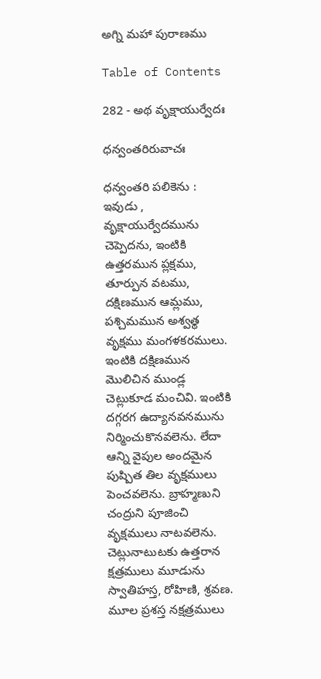అగ్ని మహా పురాణము

Table of Contents

282 - అథ వృక్షాయుర్వేదః

ధన్వంతరిరువాచః

ధన్వంతరి పలికెను : ఇవుడు , వృక్షాయుర్వేదమును చెప్పెదను, ఇంటికి ఉత్తరమున ప్లక్షము, తూర్పున వటము, దక్షిణమున ఆమ్లము, పశ్చిమమున అశ్వత్థ వృక్షము మంగళకరములు. ఇంటికి దక్షిణమున మొలిచిన ముండ్ల చెట్లుకూడ మంచివి. ఇంటికి దగ్గరగ ఉద్యానవనమును నిర్మించుకొనవలెను. లేదా ఆన్ని వైపుల అందమైన పుష్పిత తిల వృక్షములు పెంచవలెను. బ్రాహ్మణుని చంద్రుని పూజించి వృక్షములు నాటవలెను. చెట్లునాటుటకు ఉత్తరాన క్షత్రములు మూడును స్వాతిహస్త, రోహిణి, శ్రవణ. మూల ప్రశస్త నక్షత్రములు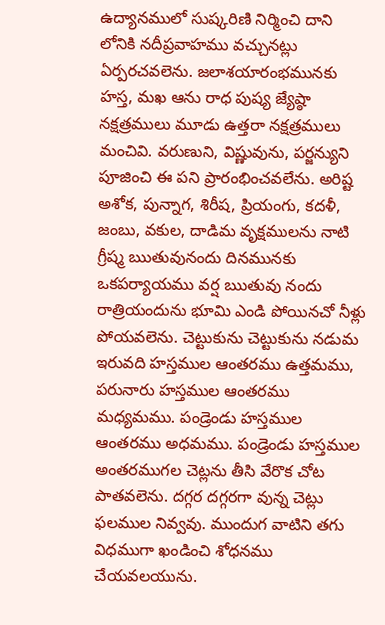ఉద్యానములో సుష్కరిణి నిర్మించి దాని లోనికి నదీప్రవాహము వచ్చునట్లు ఏర్పరచవలెను. జలాశయారంభమునకు హస్త, మఖ ఆను రాధ పుష్య జ్యేష్ఠా నక్షత్రములు మూడు ఉత్తరా నక్షత్రములు మంచివి. వరుణుని, విష్ణువును, పర్జన్యుని పూజించి ఈ పని ప్రారంభించవలేను. అరిష్ట అశోక, పున్నాగ, శిరీష, ప్రియంగు, కదళీ, జంబు, వకుల, దాడిమ వృక్షములను నాటి గ్రీష్మ ఋతువునందు దినమునకు ఒకపర్యాయము వర్ష ఋతువు నందు రాత్రియందును భూమి ఎండి పోయినచో నీళ్లు పోయవలెను. చెట్టుకును చెట్టుకును నడుమ ఇరువది హస్తముల ఆంతరము ఉత్తమము, పరునారు హస్తముల ఆంతరము మధ్యమము. పండ్రెండు హస్తముల ఆంతరము అధమము. పండ్రెండు హస్తముల అంతరముగల చెట్లను తీసి వేరొక చోట పాతవలెను. దగ్గర దగ్గరగా వున్న చెట్లు ఫలముల నివ్వవు. ముందుగ వాటిని తగు విధముగా ఖండించి శోధనము చేయవలయును.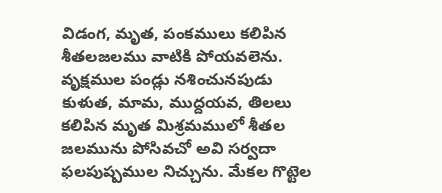విడంగ, మృత, పంకములు కలిపిన శీతలజలము వాటికి పోయవలెను. వృక్షముల పండ్లు నశించునపుడు కుళుత, మామ, ముద్దయవ, తిలలు కలిపిన మృత మిశ్రమములో శీతల జలమును పోసివచో అవి సర్వదా ఫలపుష్పముల నిచ్చును. మేకల గొట్టెల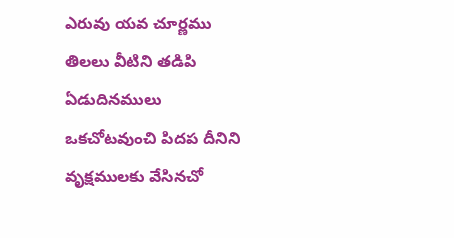ఎరువు యవ చూర్ణము తిలలు వీటిని తడిపి ఏడుదినములు ఒకచోటవుంచి పిదప దీనిని వృక్షములకు వేసినచో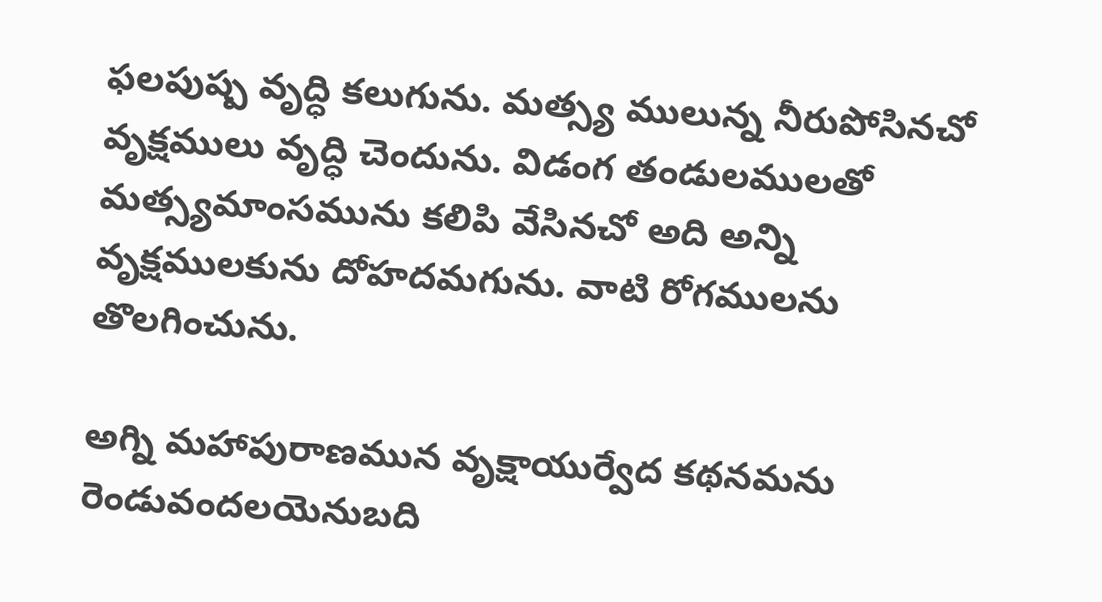ఫలపుష్ప వృద్ధి కలుగును. మత్స్య ములున్న నీరుపోసినచో వృక్షములు వృద్ధి చెందును. విడంగ తండులములతో మత్స్యమాంసమును కలిపి వేసినచో అది అన్ని వృక్షములకును దోహదమగును. వాటి రోగములను తొలగించును.

అగ్ని మహాపురాణమున వృక్షాయుర్వేద కథనమను రెండువందలయెనుబది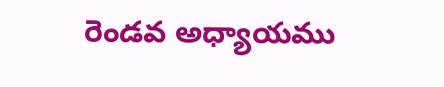రెండవ అధ్యాయము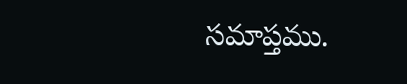సమాప్తము.